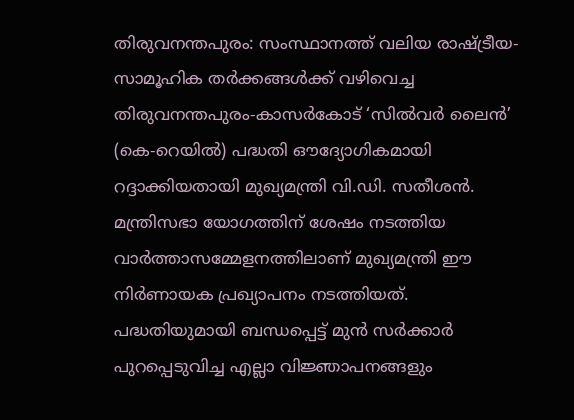തിരുവനന്തപുരം: സംസ്ഥാനത്ത് വലിയ രാഷ്ട്രീയ-സാമൂഹിക തർക്കങ്ങൾക്ക് വഴിവെച്ച തിരുവനന്തപുരം-കാസർകോട് ‘സിൽവർ ലൈൻ’ (കെ-റെയിൽ) പദ്ധതി ഔദ്യോഗികമായി റദ്ദാക്കിയതായി മുഖ്യമന്ത്രി വി.ഡി. സതീശൻ. മന്ത്രിസഭാ യോഗത്തിന് ശേഷം നടത്തിയ വാർത്താസമ്മേളനത്തിലാണ് മുഖ്യമന്ത്രി ഈ നിർണായക പ്രഖ്യാപനം നടത്തിയത്. പദ്ധതിയുമായി ബന്ധപ്പെട്ട് മുൻ സർക്കാർ പുറപ്പെടുവിച്ച എല്ലാ വിജ്ഞാപനങ്ങളും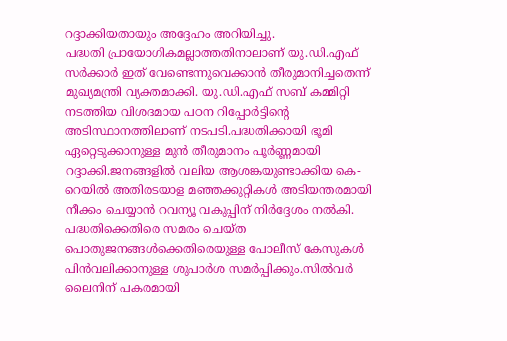റദ്ദാക്കിയതായും അദ്ദേഹം അറിയിച്ചു.
പദ്ധതി പ്രായോഗികമല്ലാത്തതിനാലാണ് യു.ഡി.എഫ് സർക്കാർ ഇത് വേണ്ടെന്നുവെക്കാൻ തീരുമാനിച്ചതെന്ന് മുഖ്യമന്ത്രി വ്യക്തമാക്കി. യു.ഡി.എഫ് സബ് കമ്മിറ്റി നടത്തിയ വിശദമായ പഠന റിപ്പോർട്ടിന്റെ അടിസ്ഥാനത്തിലാണ് നടപടി.പദ്ധതിക്കായി ഭൂമി ഏറ്റെടുക്കാനുള്ള മുൻ തീരുമാനം പൂർണ്ണമായി റദ്ദാക്കി.ജനങ്ങളിൽ വലിയ ആശങ്കയുണ്ടാക്കിയ കെ-റെയിൽ അതിരടയാള മഞ്ഞക്കുറ്റികൾ അടിയന്തരമായി നീക്കം ചെയ്യാൻ റവന്യൂ വകുപ്പിന് നിർദ്ദേശം നൽകി.
പദ്ധതിക്കെതിരെ സമരം ചെയ്ത പൊതുജനങ്ങൾക്കെതിരെയുള്ള പോലീസ് കേസുകൾ പിൻവലിക്കാനുള്ള ശുപാർശ സമർപ്പിക്കും.സിൽവർ ലൈനിന് പകരമായി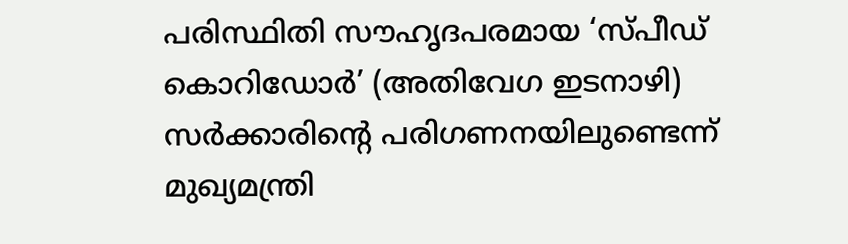പരിസ്ഥിതി സൗഹൃദപരമായ ‘സ്പീഡ് കൊറിഡോർ’ (അതിവേഗ ഇടനാഴി) സർക്കാരിന്റെ പരിഗണനയിലുണ്ടെന്ന് മുഖ്യമന്ത്രി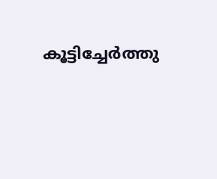കൂട്ടിച്ചേർത്തു